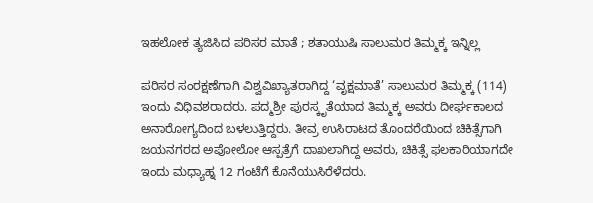ಇಹಲೋಕ ತ್ಯಜಿಸಿದ ಪರಿಸರ ಮಾತೆ ; ಶತಾಯುಷಿ ಸಾಲುಮರ ತಿಮ್ಮಕ್ಕ ಇನ್ನಿಲ್ಲ

ಪರಿಸರ ಸಂರಕ್ಷಣೆಗಾಗಿ ವಿಶ್ವವಿಖ್ಯಾತರಾಗಿದ್ದ ‘ವೃಕ್ಷಮಾತೆ’ ಸಾಲುಮರ ತಿಮ್ಮಕ್ಕ (114) ಇಂದು ವಿಧಿವಶರಾದರು. ಪದ್ಮಶ್ರೀ ಪುರಸ್ಕೃತೆಯಾದ ತಿಮ್ಮಕ್ಕ ಅವರು ದೀರ್ಘಕಾಲದ ಅನಾರೋಗ್ಯದಿಂದ ಬಳಲುತ್ತಿದ್ದರು. ತೀವ್ರ ಉಸಿರಾಟದ ತೊಂದರೆಯಿಂದ ಚಿಕಿತ್ಸೆಗಾಗಿ ಜಯನಗರದ ಅಪೋಲೋ ಆಸ್ಪತ್ರೆಗೆ ದಾಖಲಾಗಿದ್ದ ಅವರು, ಚಿಕಿತ್ಸೆ ಫಲಕಾರಿಯಾಗದೇ ಇಂದು ಮಧ್ಯಾಹ್ನ 12 ಗಂಟೆಗೆ ಕೊನೆಯುಸಿರೆಳೆದರು.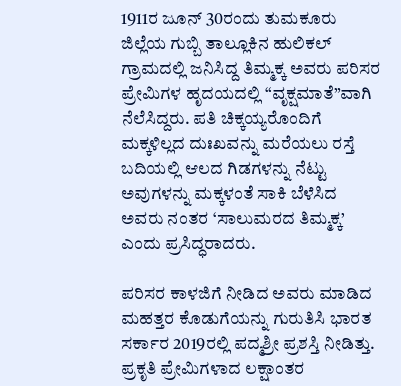1911ರ ಜೂನ್ 30ರಂದು ತುಮಕೂರು ಜಿಲ್ಲೆಯ ಗುಬ್ಬಿ ತಾಲ್ಲೂಕಿನ ಹುಲಿಕಲ್ ಗ್ರಾಮದಲ್ಲಿ ಜನಿಸಿದ್ದ ತಿಮ್ಮಕ್ಕ ಅವರು ಪರಿಸರ ಪ್ರೇಮಿಗಳ ಹೃದಯದಲ್ಲಿ “ವೃಕ್ಷಮಾತೆ”ವಾಗಿ ನೆಲೆಸಿದ್ದರು. ಪತಿ ಚಿಕ್ಕಯ್ಯರೊಂದಿಗೆ ಮಕ್ಕಳಿಲ್ಲದ ದುಃಖವನ್ನು ಮರೆಯಲು ರಸ್ತೆ ಬದಿಯಲ್ಲಿ ಆಲದ ಗಿಡಗಳನ್ನು ನೆಟ್ಟು ಅವುಗಳನ್ನು ಮಕ್ಕಳಂತೆ ಸಾಕಿ ಬೆಳೆಸಿದ ಅವರು ನಂತರ ‘ಸಾಲುಮರದ ತಿಮ್ಮಕ್ಕ’ ಎಂದು ಪ್ರಸಿದ್ಧರಾದರು.

ಪರಿಸರ ಕಾಳಜಿಗೆ ನೀಡಿದ ಅವರು ಮಾಡಿದ ಮಹತ್ತರ ಕೊಡುಗೆಯನ್ನು ಗುರುತಿಸಿ ಭಾರತ ಸರ್ಕಾರ 2019ರಲ್ಲಿ ಪದ್ಮಶ್ರೀ ಪ್ರಶಸ್ತಿ ನೀಡಿತ್ತು. ಪ್ರಕೃತಿ ಪ್ರೇಮಿಗಳಾದ ಲಕ್ಷಾಂತರ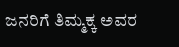ಜನರಿಗೆ ತಿಮ್ಮಕ್ಕ ಅವರ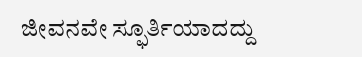ಜೀವನವೇ ಸ್ಫೂರ್ತಿಯಾದದ್ದು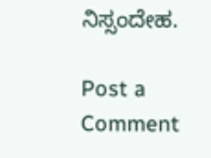ನಿಸ್ಸಂದೇಹ.

Post a Comment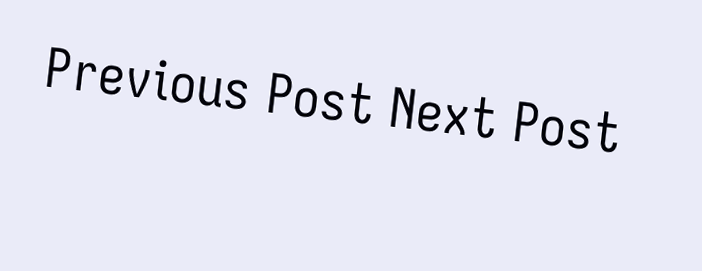Previous Post Next Post